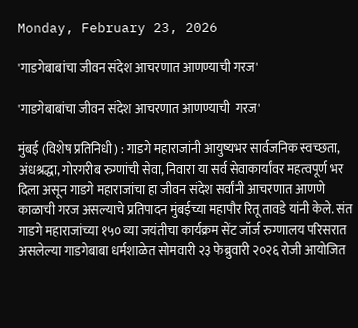Monday, February 23, 2026

'गाडगेबाबांचा जीवन संदेश आचरणात आणण्याची गरज'

'गाडगेबाबांचा जीवन संदेश आचरणात आणण्याची  गरज'

मुंबई (विशेष प्रतिनिधी) : गाडगे महाराजांनी आयुष्यभर सार्वजनिक स्वच्छता, अंधश्रद्धा, गोरगरीब रुग्णांची सेवा, निवारा या सर्व सेवाकार्यांवर महत्वपूर्ण भर दिला असून गाडगे महाराजांचा हा जीवन संदेश सर्वांनी आचरणात आणणे काळाची गरज असल्याचे प्रतिपादन मुंबईच्या महापौर रितू तावडे यांनी केले. संत गाडगे महाराजांच्या १५० व्या जयंतीचा कार्यक्रम सेंट जॉर्ज रुग्णालय परिसरात असलेल्या गाडगेबाबा धर्मशाळेत सोमवारी २३ फेब्रुवारी २०२६ रोजी आयोजित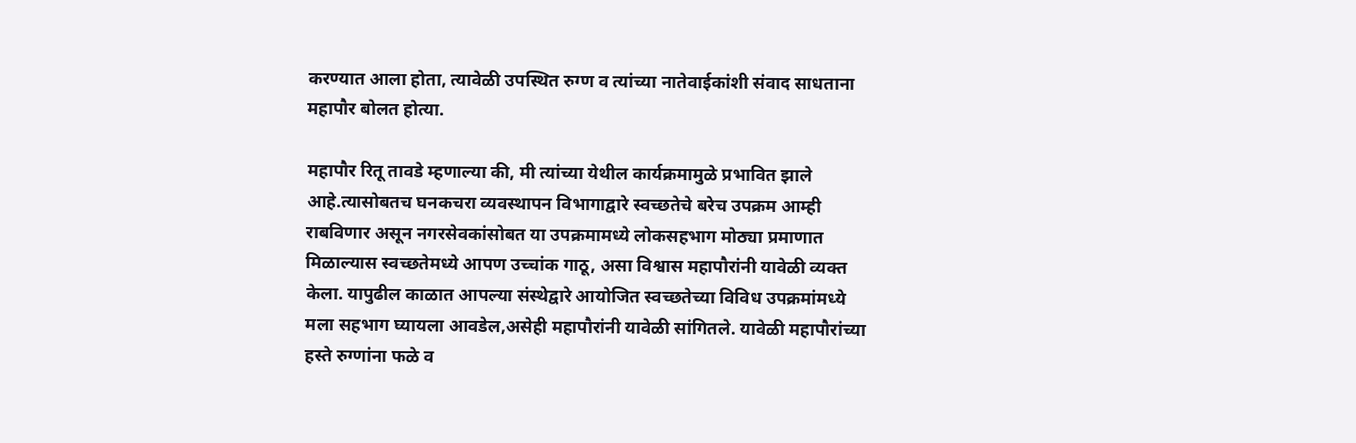करण्यात आला होता, त्यावेळी उपस्थित रुग्ण व त्यांच्या नातेवाईकांशी संवाद साधताना महापौर बोलत होत्या.

महापौर रितू तावडे म्हणाल्या की, मी त्यांच्या येथील कार्यक्रमामुळे प्रभावित झाले आहे.त्यासोबतच घनकचरा व्यवस्थापन विभागाद्वारे स्वच्छतेचे बरेच उपक्रम आम्ही राबविणार असून नगरसेवकांसोबत या उपक्रमामध्ये लोकसहभाग मोठ्या प्रमाणात मिळाल्यास स्वच्छतेमध्ये आपण उच्चांक गाठू, असा विश्वास महापौरांनी यावेळी व्यक्त केला. यापुढील काळात आपल्या संस्थेद्वारे आयोजित स्वच्छतेच्या विविध उपक्रमांमध्ये मला सहभाग घ्यायला आवडेल,असेही महापौरांनी यावेळी सांगितले. यावेळी महापौरांच्या हस्ते रुग्णांना फळे व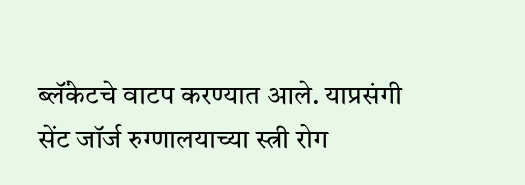ब्लॅंकेटचे वाटप करण्यात आले. याप्रसंगी सेंट जॉर्ज रुग्णालयाच्या स्त्री रोग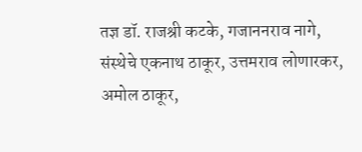तज्ञ डॉ. राजश्री कटके, गजाननराव नागे, संस्थेचे एकनाथ ठाकूर, उत्तमराव लोणारकर, अमोल ठाकूर,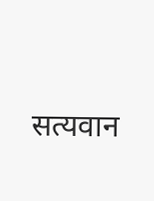सत्यवान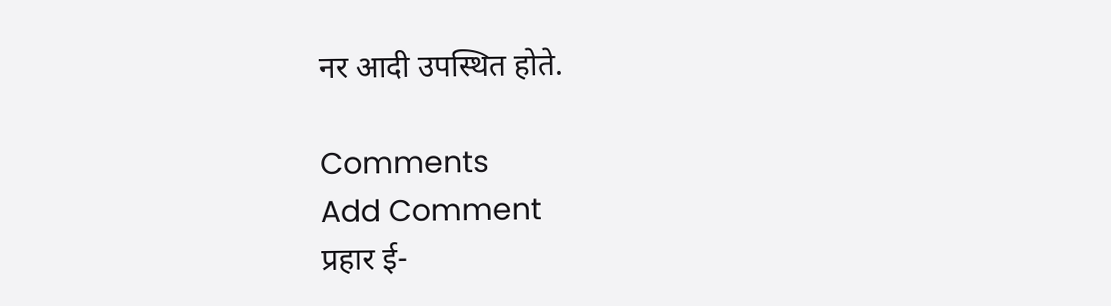नर आदी उपस्थित होते.

Comments
Add Comment
प्रहार ई-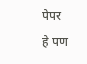पेपर
हे पण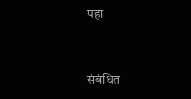पहा


संबंधित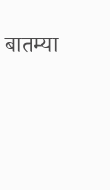बातम्या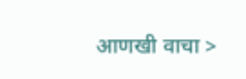आणखी वाचा >